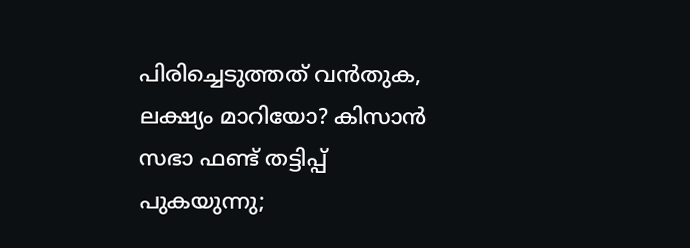പിരിച്ചെടുത്തത് വന്‍തുക, ലക്ഷ്യം മാറിയോ? കിസാന്‍ സഭാ ഫണ്ട് തട്ടിപ്പ് പുകയുന്നു;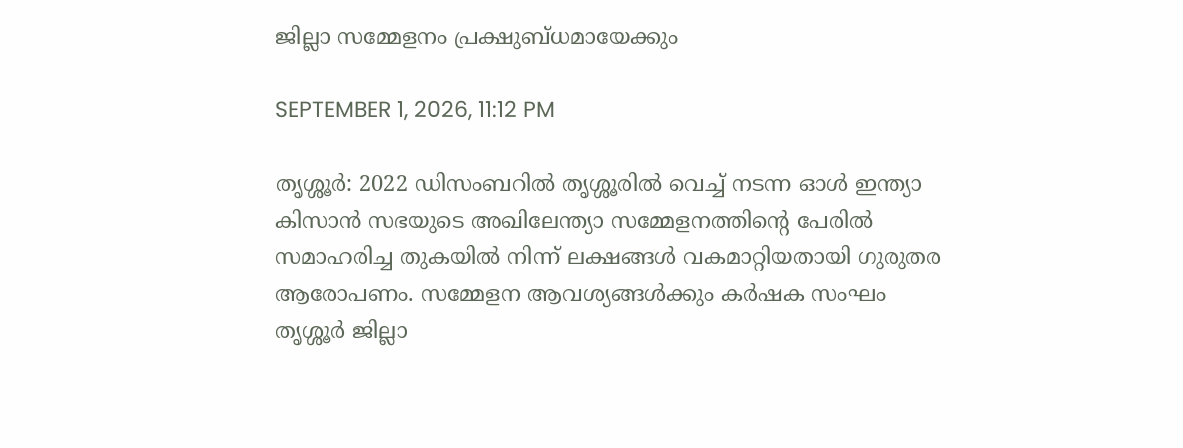ജില്ലാ സമ്മേളനം പ്രക്ഷുബ്ധമായേക്കും

SEPTEMBER 1, 2026, 11:12 PM

തൃശ്ശൂര്‍: 2022 ഡിസംബറില്‍ തൃശ്ശൂരില്‍ വെച്ച് നടന്ന ഓള്‍ ഇന്ത്യാ കിസാന്‍ സഭയുടെ അഖിലേന്ത്യാ സമ്മേളനത്തിന്റെ പേരില്‍ സമാഹരിച്ച തുകയില്‍ നിന്ന് ലക്ഷങ്ങള്‍ വകമാറ്റിയതായി ഗുരുതര ആരോപണം. സമ്മേളന ആവശ്യങ്ങള്‍ക്കും കര്‍ഷക സംഘം തൃശ്ശൂര്‍ ജില്ലാ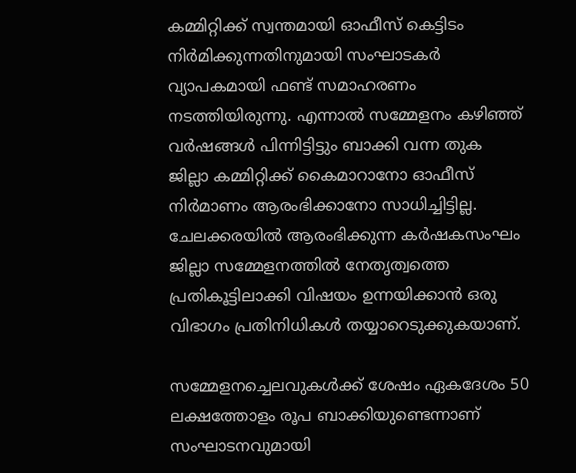കമ്മിറ്റിക്ക് സ്വന്തമായി ഓഫീസ് കെട്ടിടം നിര്‍മിക്കുന്നതിനുമായി സംഘാടകര്‍ വ്യാപകമായി ഫണ്ട് സമാഹരണം നടത്തിയിരുന്നു. എന്നാല്‍ സമ്മേളനം കഴിഞ്ഞ് വര്‍ഷങ്ങള്‍ പിന്നിട്ടിട്ടും ബാക്കി വന്ന തുക ജില്ലാ കമ്മിറ്റിക്ക് കൈമാറാനോ ഓഫീസ് നിര്‍മാണം ആരംഭിക്കാനോ സാധിച്ചിട്ടില്ല. ചേലക്കരയില്‍ ആരംഭിക്കുന്ന കര്‍ഷകസംഘം ജില്ലാ സമ്മേളനത്തില്‍ നേതൃത്വത്തെ പ്രതികൂട്ടിലാക്കി വിഷയം ഉന്നയിക്കാന്‍ ഒരു വിഭാഗം പ്രതിനിധികള്‍ തയ്യാറെടുക്കുകയാണ്.

സമ്മേളനച്ചെലവുകള്‍ക്ക് ശേഷം ഏകദേശം 50 ലക്ഷത്തോളം രൂപ ബാക്കിയുണ്ടെന്നാണ് സംഘാടനവുമായി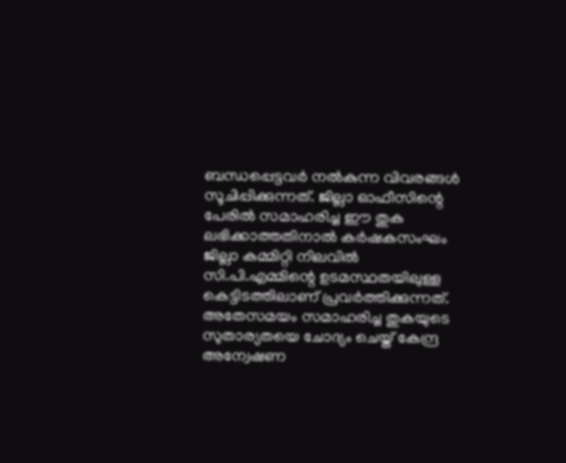ബന്ധപ്പെട്ടവര്‍ നല്‍കുന്ന വിവരങ്ങള്‍ സൂചിപ്പിക്കുന്നത്. ജില്ലാ ഓഫീസിന്റെ പേരില്‍ സമാഹരിച്ച ഈ തുക ലഭിക്കാത്തതിനാല്‍ കര്‍ഷകസംഘം ജില്ലാ കമ്മിറ്റി നിലവില്‍ സി.പി.എമ്മിന്റെ ഉടമസ്ഥതയിലുള്ള കെട്ടിടത്തിലാണ് പ്രവര്‍ത്തിക്കുന്നത്. അതേസമയം സമാഹരിച്ച തുകയുടെ സുതാര്യതയെ ചോദ്യം ചെയ്ത് കേന്ദ്ര അന്വേഷണ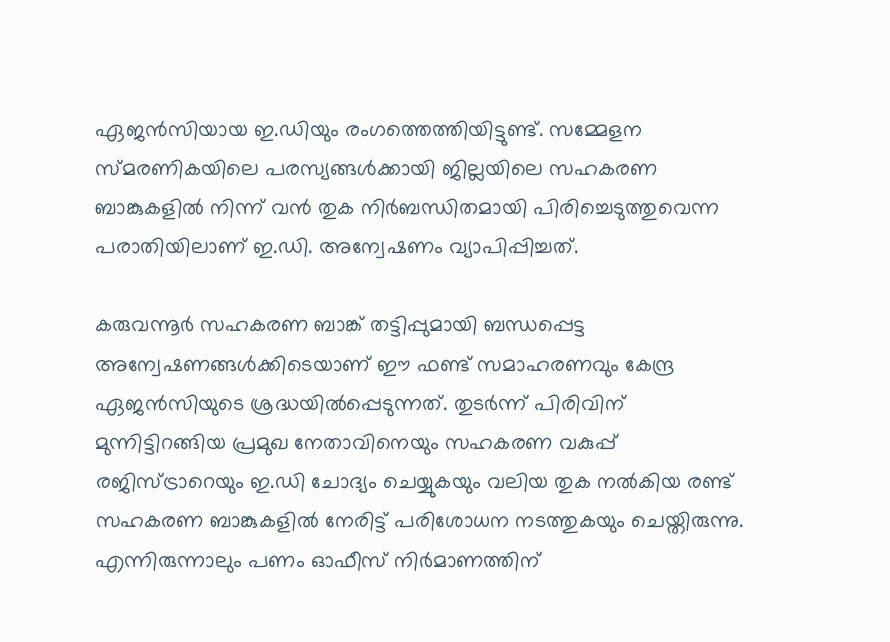ഏജന്‍സിയായ ഇ.ഡിയും രംഗത്തെത്തിയിട്ടുണ്ട്. സമ്മേളന സ്മരണികയിലെ പരസ്യങ്ങള്‍ക്കായി ജില്ലയിലെ സഹകരണ ബാങ്കുകളില്‍ നിന്ന് വന്‍ തുക നിര്‍ബന്ധിതമായി പിരിച്ചെടുത്തുവെന്ന പരാതിയിലാണ് ഇ.ഡി. അന്വേഷണം വ്യാപിപ്പിച്ചത്.

കരുവന്നൂര്‍ സഹകരണ ബാങ്ക് തട്ടിപ്പുമായി ബന്ധപ്പെട്ട അന്വേഷണങ്ങള്‍ക്കിടെയാണ് ഈ ഫണ്ട് സമാഹരണവും കേന്ദ്ര ഏജന്‍സിയുടെ ശ്രദ്ധയില്‍പ്പെടുന്നത്. തുടര്‍ന്ന് പിരിവിന് മുന്നിട്ടിറങ്ങിയ പ്രമുഖ നേതാവിനെയും സഹകരണ വകുപ്പ് രജിസ്ട്രാറെയും ഇ.ഡി ചോദ്യം ചെയ്യുകയും വലിയ തുക നല്‍കിയ രണ്ട് സഹകരണ ബാങ്കുകളില്‍ നേരിട്ട് പരിശോധന നടത്തുകയും ചെയ്തിരുന്നു. എന്നിരുന്നാലും പണം ഓഫീസ് നിര്‍മാണത്തിന്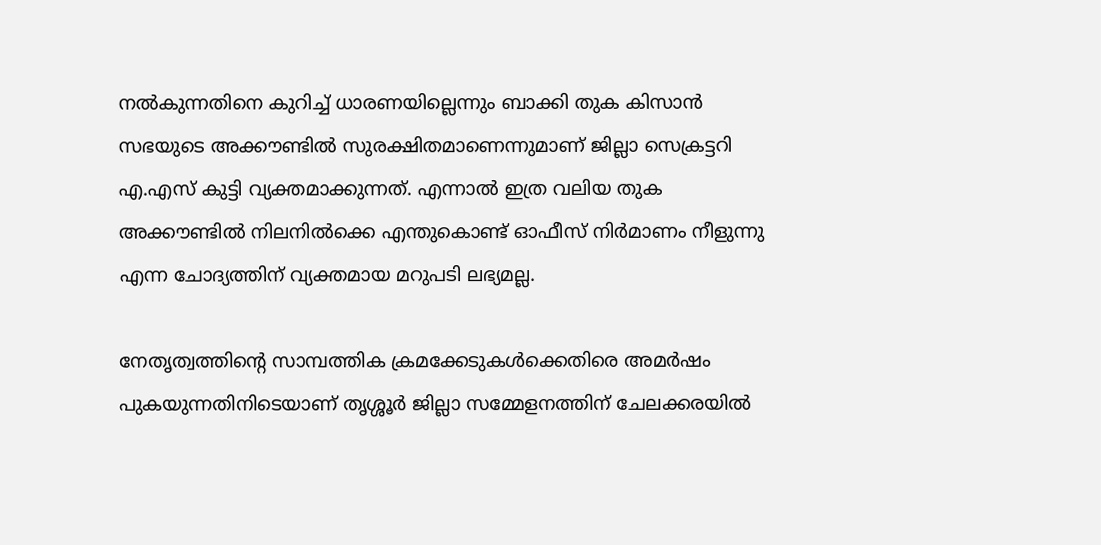നല്‍കുന്നതിനെ കുറിച്ച് ധാരണയില്ലെന്നും ബാക്കി തുക കിസാന്‍ സഭയുടെ അക്കൗണ്ടില്‍ സുരക്ഷിതമാണെന്നുമാണ് ജില്ലാ സെക്രട്ടറി എ.എസ് കുട്ടി വ്യക്തമാക്കുന്നത്. എന്നാല്‍ ഇത്ര വലിയ തുക അക്കൗണ്ടില്‍ നിലനില്‍ക്കെ എന്തുകൊണ്ട് ഓഫീസ് നിര്‍മാണം നീളുന്നു എന്ന ചോദ്യത്തിന് വ്യക്തമായ മറുപടി ലഭ്യമല്ല.

നേതൃത്വത്തിന്റെ സാമ്പത്തിക ക്രമക്കേടുകള്‍ക്കെതിരെ അമര്‍ഷം പുകയുന്നതിനിടെയാണ് തൃശ്ശൂര്‍ ജില്ലാ സമ്മേളനത്തിന് ചേലക്കരയില്‍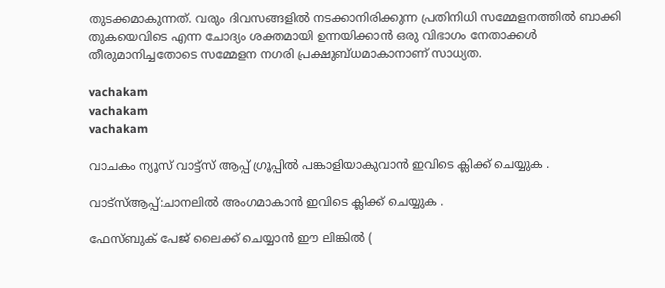തുടക്കമാകുന്നത്. വരും ദിവസങ്ങളില്‍ നടക്കാനിരിക്കുന്ന പ്രതിനിധി സമ്മേളനത്തില്‍ ബാക്കി തുകയെവിടെ എന്ന ചോദ്യം ശക്തമായി ഉന്നയിക്കാന്‍ ഒരു വിഭാഗം നേതാക്കള്‍ തീരുമാനിച്ചതോടെ സമ്മേളന നഗരി പ്രക്ഷുബ്ധമാകാനാണ് സാധ്യത.

vachakam
vachakam
vachakam

വാചകം ന്യൂസ് വാട്ട്സ് ആപ്പ് ഗ്രൂപ്പിൽ പങ്കാളിയാകുവാൻ ഇവിടെ ക്ലിക്ക് ചെയ്യുക .

വാട്സ്ആപ്പ്:ചാനലിൽ അംഗമാകാൻ ഇവിടെ ക്ലിക്ക് ചെയ്യുക .

ഫേസ്ബുക് പേജ് ലൈക്ക് ചെയ്യാൻ ഈ ലിങ്കിൽ (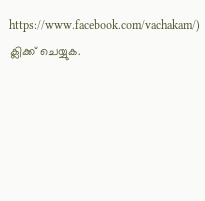https://www.facebook.com/vachakam/) ക്ലിക്ക് ചെയ്യുക.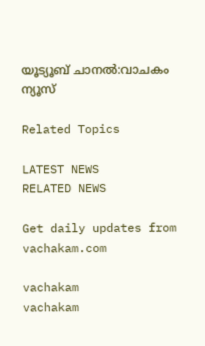യൂട്യൂബ് ചാനൽ:വാചകം ന്യൂസ്

Related Topics

LATEST NEWS
RELATED NEWS

Get daily updates from vachakam.com

vachakam
vachakam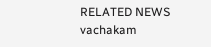RELATED NEWS
vachakam